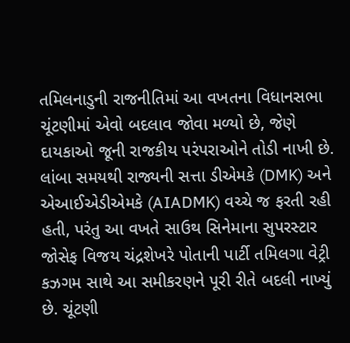તમિલનાડુની રાજનીતિમાં આ વખતના વિધાનસભા ચૂંટણીમાં એવો બદલાવ જોવા મળ્યો છે, જેણે દાયકાઓ જૂની રાજકીય પરંપરાઓને તોડી નાખી છે. લાંબા સમયથી રાજ્યની સત્તા ડીએમકે (DMK) અને એઆઈએડીએમકે (AIADMK) વચ્ચે જ ફરતી રહી હતી, પરંતુ આ વખતે સાઉથ સિનેમાના સુપરસ્ટાર જોસેફ વિજય ચંદ્રશેખરે પોતાની પાર્ટી તમિલગા વેટ્રી કઝગમ સાથે આ સમીકરણને પૂરી રીતે બદલી નાખ્યું છે. ચૂંટણી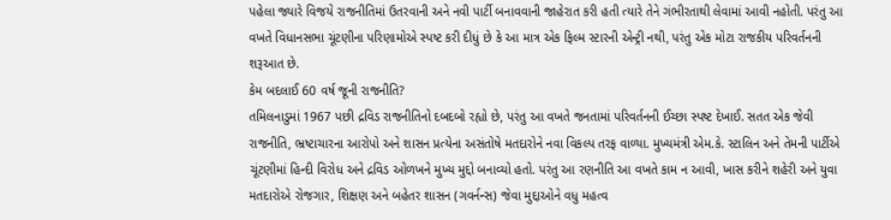પહેલા જ્યારે વિજયે રાજનીતિમાં ઉતરવાની અને નવી પાર્ટી બનાવવાની જાહેરાત કરી હતી ત્યારે તેને ગંભીરતાથી લેવામાં આવી નહોતી. પરંતુ આ વખતે વિધાનસભા ચૂંટણીના પરિણામોએ સ્પષ્ટ કરી દીધું છે કે આ માત્ર એક ફિલ્મ સ્ટારની એન્ટ્રી નથી, પરંતુ એક મોટા રાજકીય પરિવર્તનની શરૂઆત છે.
કેમ બદલાઈ 60 વર્ષ જૂની રાજનીતિ?
તમિલનાડુમાં 1967 પછી દ્રવિડ રાજનીતિનો દબદબો રહ્યો છે, પરંતુ આ વખતે જનતામાં પરિવર્તનની ઈચ્છા સ્પષ્ટ દેખાઈ. સતત એક જેવી રાજનીતિ, ભ્રષ્ટાચારના આરોપો અને શાસન પ્રત્યેના અસંતોષે મતદારોને નવા વિકલ્પ તરફ વાળ્યા. મુખ્યમંત્રી એમ.કે. સ્ટાલિન અને તેમની પાર્ટીએ ચૂંટણીમાં હિન્દી વિરોધ અને દ્રવિડ ઓળખને મુખ્ય મુદ્દો બનાવ્યો હતો. પરંતુ આ રણનીતિ આ વખતે કામ ન આવી, ખાસ કરીને શહેરી અને યુવા મતદારોએ રોજગાર, શિક્ષણ અને બહેતર શાસન (ગવર્નન્સ) જેવા મુદ્દાઓને વધુ મહત્વ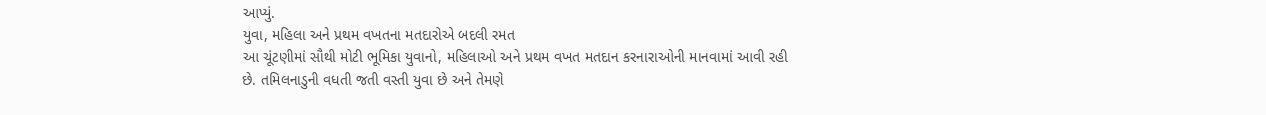આપ્યું.
યુવા, મહિલા અને પ્રથમ વખતના મતદારોએ બદલી રમત
આ ચૂંટણીમાં સૌથી મોટી ભૂમિકા યુવાનો, મહિલાઓ અને પ્રથમ વખત મતદાન કરનારાઓની માનવામાં આવી રહી છે. તમિલનાડુની વધતી જતી વસ્તી યુવા છે અને તેમણે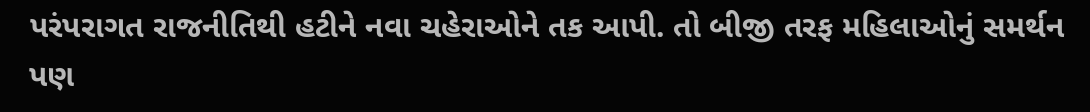પરંપરાગત રાજનીતિથી હટીને નવા ચહેરાઓને તક આપી. તો બીજી તરફ મહિલાઓનું સમર્થન પણ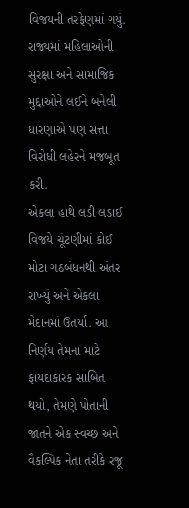વિજયની તરફેણમાં ગયું. રાજ્યમાં મહિલાઓની સુરક્ષા અને સામાજિક મુદ્દાઓને લઈને બનેલી ધારણાએ પણ સત્તા વિરોધી લહેરને મજબૂત કરી.
એકલા હાથે લડી લડાઈ
વિજયે ચૂંટણીમાં કોઈ મોટા ગઠબંધનથી અંતર રાખ્યું અને એકલા મેદાનમાં ઉતર્યા. આ નિર્ણય તેમના માટે ફાયદાકારક સાબિત થયો, તેમણે પોતાની જાતને એક સ્વચ્છ અને વૈકલ્પિક નેતા તરીકે રજૂ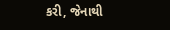કરી, જેનાથી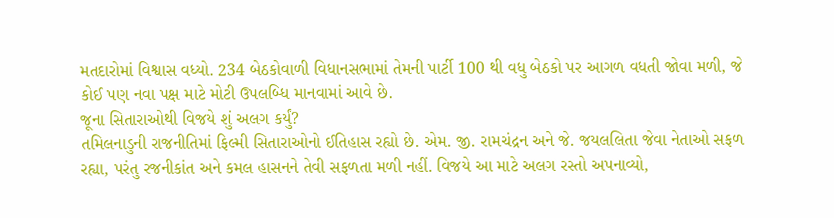મતદારોમાં વિશ્વાસ વધ્યો. 234 બેઠકોવાળી વિધાનસભામાં તેમની પાર્ટી 100 થી વધુ બેઠકો પર આગળ વધતી જોવા મળી, જે કોઈ પણ નવા પક્ષ માટે મોટી ઉપલબ્ધિ માનવામાં આવે છે.
જૂના સિતારાઓથી વિજયે શું અલગ કર્યું?
તમિલનાડુની રાજનીતિમાં ફિલ્મી સિતારાઓનો ઈતિહાસ રહ્યો છે. એમ. જી. રામચંદ્રન અને જે. જયલલિતા જેવા નેતાઓ સફળ રહ્યા, પરંતુ રજનીકાંત અને કમલ હાસનને તેવી સફળતા મળી નહીં. વિજયે આ માટે અલગ રસ્તો અપનાવ્યો,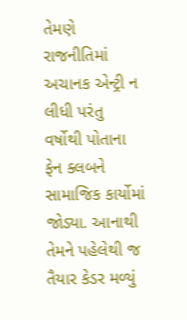તેમણે રાજનીતિમાં અચાનક એન્ટ્રી ન લીધી પરંતુ વર્ષોથી પોતાના ફેન ક્લબને સામાજિક કાર્યોમાં જોડ્યા. આનાથી તેમને પહેલેથી જ તૈયાર કેડર મળ્યું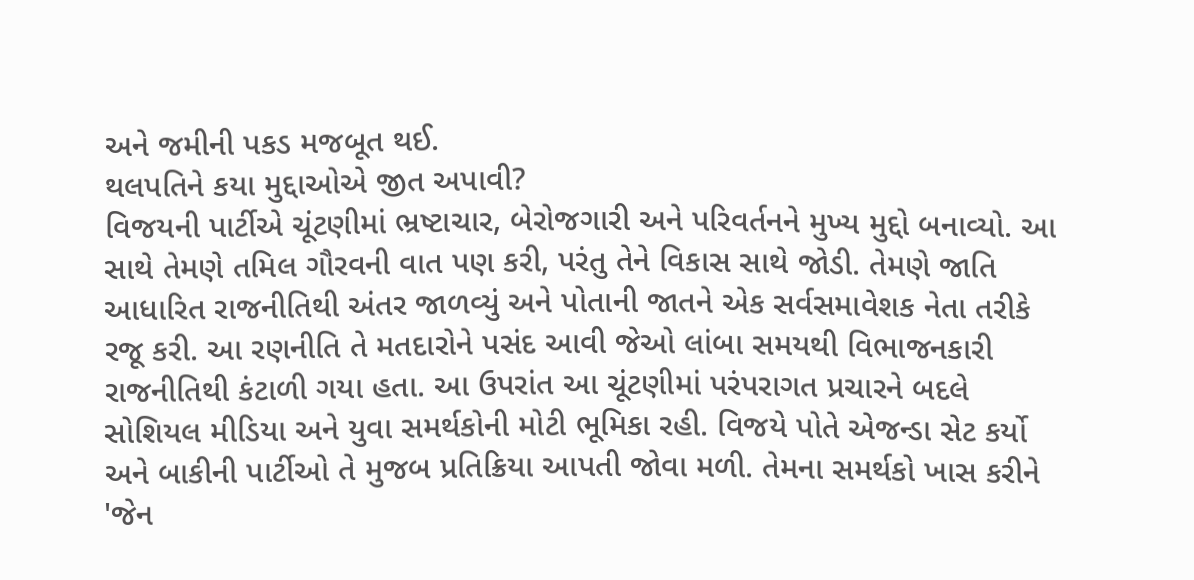અને જમીની પકડ મજબૂત થઈ.
થલપતિને કયા મુદ્દાઓએ જીત અપાવી?
વિજયની પાર્ટીએ ચૂંટણીમાં ભ્રષ્ટાચાર, બેરોજગારી અને પરિવર્તનને મુખ્ય મુદ્દો બનાવ્યો. આ સાથે તેમણે તમિલ ગૌરવની વાત પણ કરી, પરંતુ તેને વિકાસ સાથે જોડી. તેમણે જાતિ આધારિત રાજનીતિથી અંતર જાળવ્યું અને પોતાની જાતને એક સર્વસમાવેશક નેતા તરીકે રજૂ કરી. આ રણનીતિ તે મતદારોને પસંદ આવી જેઓ લાંબા સમયથી વિભાજનકારી રાજનીતિથી કંટાળી ગયા હતા. આ ઉપરાંત આ ચૂંટણીમાં પરંપરાગત પ્રચારને બદલે સોશિયલ મીડિયા અને યુવા સમર્થકોની મોટી ભૂમિકા રહી. વિજયે પોતે એજન્ડા સેટ કર્યો અને બાકીની પાર્ટીઓ તે મુજબ પ્રતિક્રિયા આપતી જોવા મળી. તેમના સમર્થકો ખાસ કરીને 'જેન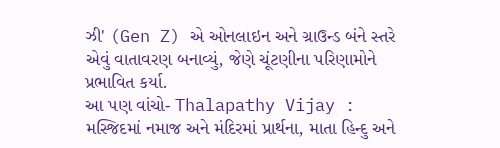ઝી' (Gen Z) એ ઓનલાઇન અને ગ્રાઉન્ડ બંને સ્તરે એવું વાતાવરણ બનાવ્યું, જેણે ચૂંટણીના પરિણામોને પ્રભાવિત કર્યા.
આ પણ વાંચો- Thalapathy Vijay : મસ્જિદમાં નમાજ અને મંદિરમાં પ્રાર્થના, માતા હિન્દુ અને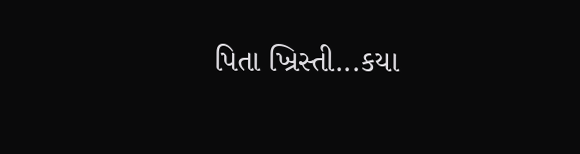પિતા ખ્રિસ્તી...કયા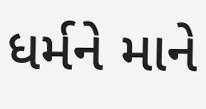ધર્મને માને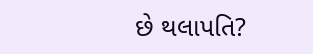છે થલાપતિ?